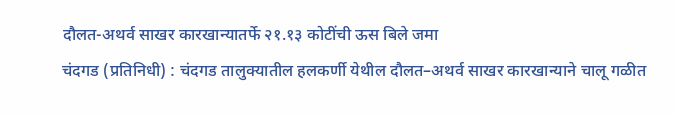दौलत-अथर्व साखर कारखान्यातर्फे २१.१३ कोटींची ऊस बिले जमा
चंदगड (प्रतिनिधी) : चंदगड तालुक्यातील हलकर्णी येथील दौलत–अथर्व साखर कारखान्याने चालू गळीत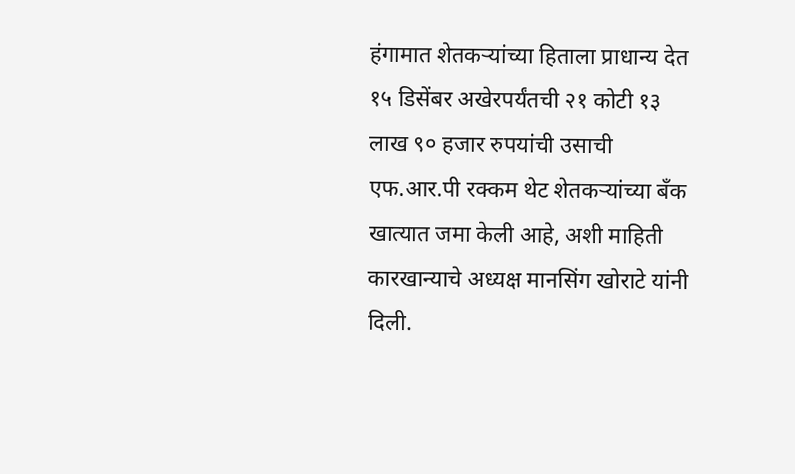हंगामात शेतकऱ्यांच्या हिताला प्राधान्य देत १५ डिसेंबर अखेरपर्यंतची २१ कोटी १३ लाख ९० हजार रुपयांची उसाची एफ.आर.पी रक्कम थेट शेतकऱ्यांच्या बँक खात्यात जमा केली आहे, अशी माहिती कारखान्याचे अध्यक्ष मानसिंग खोराटे यांनी दिली.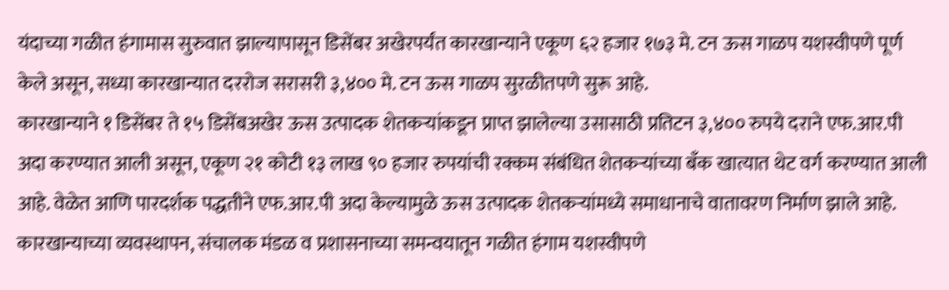यंदाच्या गळीत हंगामास सुरुवात झाल्यापासून डिसेंबर अखेरपर्यंत कारखान्याने एकूण ६२ हजार १७३ मे. टन ऊस गाळप यशस्वीपणे पूर्ण केले असून, सध्या कारखान्यात दररोज सरासरी ३,४०० मे. टन ऊस गाळप सुरळीतपणे सुरू आहे.
कारखान्याने १ डिसेंबर ते १५ डिसेंबअखेर ऊस उत्पादक शेतकऱ्यांकडून प्राप्त झालेल्या उसासाठी प्रतिटन ३,४०० रुपये दराने एफ.आर.पी अदा करण्यात आली असून, एकूण २१ कोटी १३ लाख ९० हजार रुपयांची रक्कम संबंधित शेतकऱ्यांच्या बँक खात्यात थेट वर्ग करण्यात आली आहे. वेळेत आणि पारदर्शक पद्धतीने एफ.आर.पी अदा केल्यामुळे ऊस उत्पादक शेतकऱ्यांमध्ये समाधानाचे वातावरण निर्माण झाले आहे. कारखान्याच्या व्यवस्थापन, संचालक मंडळ व प्रशासनाच्या समन्वयातून गळीत हंगाम यशस्वीपणे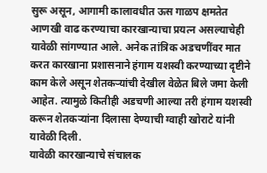सुरू असून, आगामी कालावधीत ऊस गाळप क्षमतेत आणखी वाढ करण्याचा कारखान्याचा प्रयत्न असल्याचेही यावेळी सांगण्यात आले. अनेक तांत्रिक अडचणींवर मात करत कारखाना प्रशासनाने हंगाम यशस्वी करण्याच्या दृष्टीने काम केले असून शेतकऱ्यांची देखील वेळेत बिले जमा केली आहेत. त्यामुळे कितीही अडचणी आल्या तरी हंगाम यशस्वी करून शेतकऱ्यांना दिलासा देण्याची ग्वाही खोराटे यांनी यावेळी दिली.
यावेळी कारखान्याचे संचालक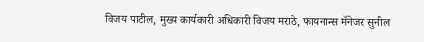विजय पाटील, मुख्य कार्यकारी अधिकारी विजय मराठे, फायनान्स मॅनेजर सुनील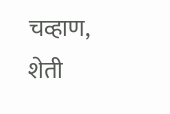चव्हाण, शेती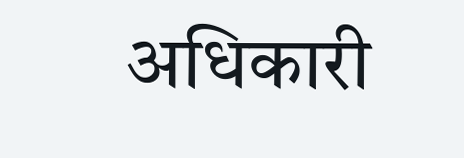अधिकारी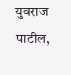युवराज पाटील,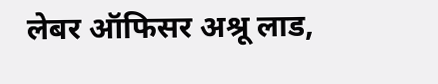लेबर ऑफिसर अश्रू लाड,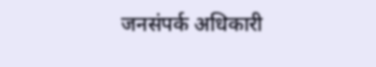जनसंपर्क अधिकारी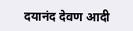दयानंद देवण आदी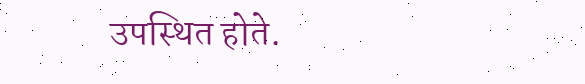उपस्थित होते.